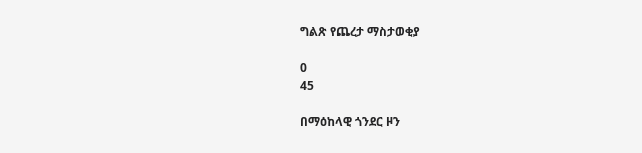ግልጽ የጨረታ ማስታወቂያ

0
45

በማዕከላዊ ጎንደር ዞን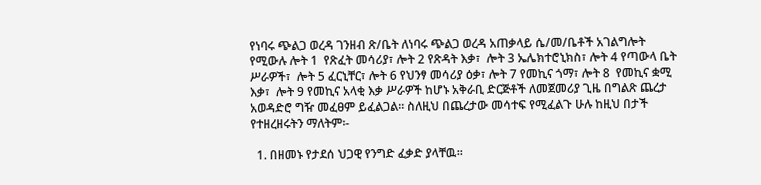የነባሩ ጭልጋ ወረዳ ገንዘብ ጽ/ቤት ለነባሩ ጭልጋ ወረዳ አጠቃላይ ሴ/መ/ቤቶች አገልግሎት የሚውሉ ሎት 1  የጽፈት መሳሪያ፣ ሎት 2 የጽዳት እቃ፣  ሎት 3 ኤሌክተሮኒክስ፣ ሎት 4 የጣውላ ቤት ሥራዎች፣  ሎት 5 ፈርኒቸር፣ ሎት 6 የህንፃ መሳሪያ ዕቃ፣ ሎት 7 የመኪና ጎማ፣ ሎት 8  የመኪና ቋሚ  እቃ፣  ሎት 9 የመኪና አላቂ እቃ ሥራዎች ከሆኑ አቅራቢ ድርጅቶች ለመጀመሪያ ጊዜ በግልጽ ጨረታ አወዳድሮ ግዥ መፈፀም ይፈልጋል፡፡ ስለዚህ በጨረታው መሳተፍ የሚፈልጉ ሁሉ ከዚህ በታች የተዘረዘሩትን ማለትም፡-

  1. በዘመኑ የታደሰ ህጋዊ የንግድ ፈቃድ ያላቸዉ፡፡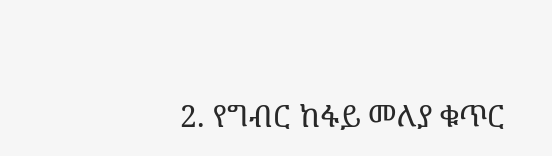2. የግብር ከፋይ መለያ ቁጥር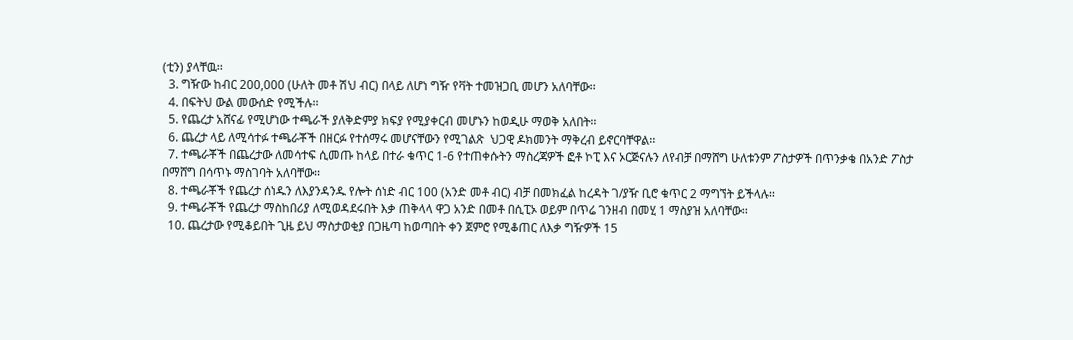(ቲን) ያላቸዉ፡፡
  3. ግዥው ከብር 200,000 (ሁለት መቶ ሽህ ብር) በላይ ለሆነ ግዥ የቫት ተመዝጋቢ መሆን አለባቸው፡፡
  4. በፍትህ ውል መውሰድ የሚችሉ፡፡
  5. የጨረታ አሸናፊ የሚሆነው ተጫራች ያለቅድምያ ክፍያ የሚያቀርብ መሆኑን ከወዲሁ ማወቅ አለበት፡፡
  6. ጨረታ ላይ ለሚሳተፉ ተጫራቾች በዘርፉ የተሰማሩ መሆናቸውን የሚገልጽ  ህጋዊ ዶክመንት ማቅረብ ይኖርባቸዋል፡፡
  7. ተጫራቾች በጨረታው ለመሳተፍ ሲመጡ ከላይ በተራ ቁጥር 1-6 የተጠቀሱትን ማስረጃዎች ፎቶ ኮፒ እና ኦርጅናሉን ለየብቻ በማሸግ ሁለቱንም ፖስታዎች በጥንቃቄ በአንድ ፖስታ በማሸግ በሳጥኑ ማስገባት አለባቸው፡፡
  8. ተጫራቾች የጨረታ ሰነዱን ለእያንዳንዱ የሎት ሰነድ ብር 100 (አንድ መቶ ብር) ብቻ በመክፈል ከረዳት ገ/ያዥ ቢሮ ቁጥር 2 ማግኘት ይችላሉ፡፡
  9. ተጫራቾች የጨረታ ማስከበሪያ ለሚወዳደሩበት እቃ ጠቅላላ ዋጋ አንድ በመቶ በሲፒኦ ወይም በጥሬ ገንዘብ በመሂ 1 ማስያዝ አለባቸው፡፡
  10. ጨረታው የሚቆይበት ጊዜ ይህ ማስታወቂያ በጋዜጣ ከወጣበት ቀን ጀምሮ የሚቆጠር ለእቃ ግዥዎች 15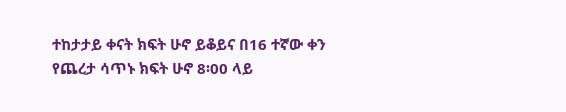ተከታታይ ቀናት ክፍት ሁኖ ይቆይና በ16 ተኛው ቀን የጨረታ ሳጥኑ ክፍት ሁኖ 8፡00 ላይ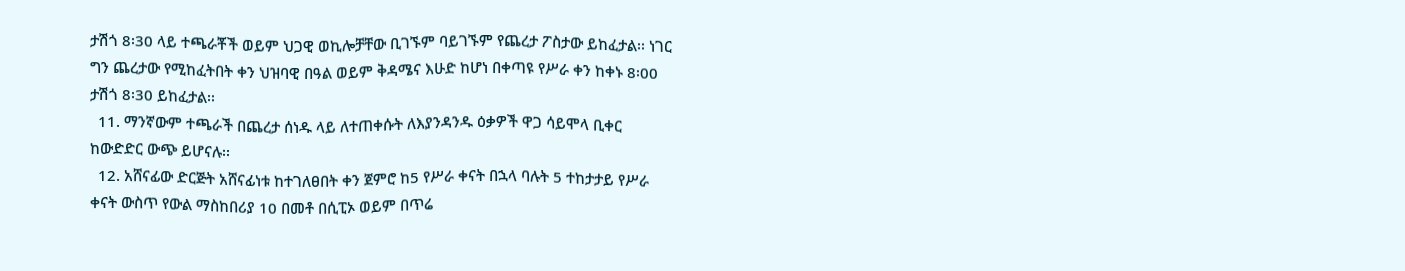ታሽጎ 8፡30 ላይ ተጫራቾች ወይም ህጋዊ ወኪሎቻቸው ቢገኙም ባይገኙም የጨረታ ፖስታው ይከፈታል፡፡ ነገር ግን ጨረታው የሚከፈትበት ቀን ህዝባዊ በዓል ወይም ቅዳሜና እሁድ ከሆነ በቀጣዩ የሥራ ቀን ከቀኑ 8፡00 ታሽጎ 8፡30 ይከፈታል፡፡
  11. ማንኛውም ተጫራች በጨረታ ሰነዱ ላይ ለተጠቀሱት ለእያንዳንዱ ዕቃዎች ዋጋ ሳይሞላ ቢቀር ከውድድር ውጭ ይሆናሉ፡፡
  12. አሸናፊው ድርጅት አሸናፊነቱ ከተገለፀበት ቀን ጀምሮ ከ5 የሥራ ቀናት በኋላ ባሉት 5 ተከታታይ የሥራ ቀናት ውስጥ የውል ማስከበሪያ 10 በመቶ በሲፒኦ ወይም በጥሬ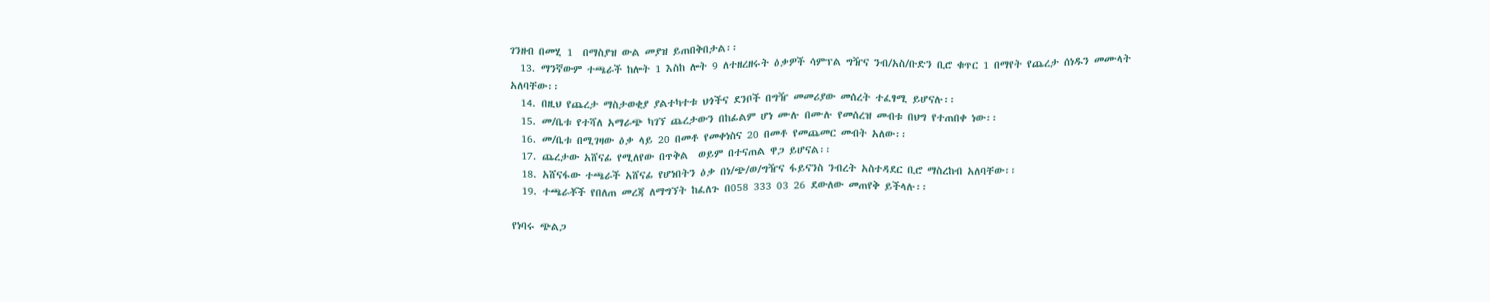ገንዘብ በመሂ 1  በማስያዝ ውል መያዝ ይጠበቅበታል፡፡
  13. ማንኛውም ተጫራች ከሎት 1 እስከ ሎት 9 ለተዘረዘሩት ዕቃዎች ሳምፕል ግዥና ንብ/አስ/ቡድን ቢሮ ቁጥር 1 በማየት የጨረታ ሰነዱን መሙላት አለባቸው፡፡
  14. በዚህ የጨረታ ማስታወቂያ ያልተካተቱ ህጎችና ደንቦች በግዥ መመሪያው መሰረት ተፈፃሚ ይሆናሉ፡፡
  15. መ/ቤቱ የተሻለ አማራጭ ካገኘ ጨረታውን በከፊልም ሆነ ሙሉ በሙሉ የመሰረዝ መብቱ በህግ የተጠበቀ ነው፡፡
  16. መ/ቤቱ በሚገዛው ዕቃ ላይ 20 በመቶ የመቀነስና 20 በመቶ የመጨመር መብት አለው፡፡
  17. ጨረታው አሸናፊ የሚለየው በጥቅል  ወይም በተናጠል ዋጋ ይሆናል፡፡
  18. አሸናፋው ተጫራች አሸናፊ የሆነበትን ዕቃ በነ/ጭ/ወ/ግዥና ፋይናንስ ንብረት አስተዳደር ቢሮ ማስረከብ አለባቸው፡፡
  19. ተጫራቾች የበለጠ መረጃ ለማግኘት ከፈለጉ በ058 333 03 26 ደውለው መጠየቅ ይችላሉ፡፡

የነባሩ ጭልጋ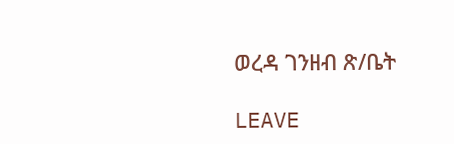ወረዳ ገንዘብ ጽ/ቤት

LEAVE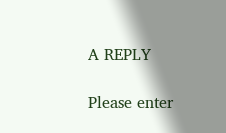A REPLY

Please enter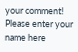your comment!
Please enter your name here